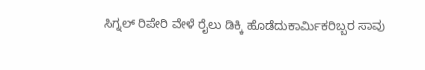ಸಿಗ್ನಲ್‌ ರಿಪೇರಿ ವೇಳೆ ರೈಲು ಡಿಕ್ಕಿ ಹೊಡೆದುಕಾರ್ಮಿಕರಿಬ್ಬರ ಸಾವು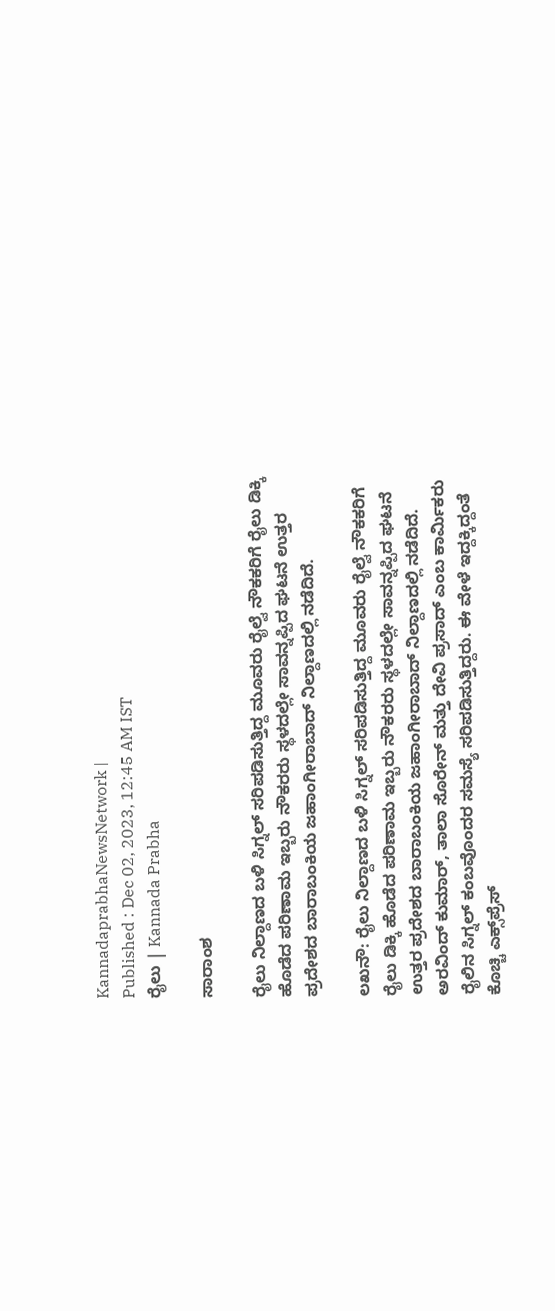KannadaprabhaNewsNetwork |
Published : Dec 02, 2023, 12:45 AM IST
ರೈಲು | Kannada Prabha

ಸಾರಾಂಶ

ರೈಲು ನಿಲ್ದಾಣದ ಬಳಿ ಸಿಗ್ನಲ್‌ ಸರಿಪಡಿಸುತ್ತಿದ್ದ ಮೂವರು ರೈಲ್ವೆ ನೌಕಕರಿಗೆ ರೈಲು ಡಿಕ್ಕಿ ಹೊಡೆದ ಪರಿಣಾಮ ಇಬ್ಬರು ನೌಕರರು ಸ್ಥಳದಲ್ಲೇ ಸಾವನ್ನಪ್ಪಿದ ಘಟನೆ ಉತ್ತರ ಪ್ರದೇಶದ ಬಾರಾಬಂಕಿಯ ಜಹಾಂಗೀರಾಬಾದ್‌ ನಿಲ್ದಾಣದಲ್ಲಿ ನಡೆದಿದೆ.

ಲಖನೌ: ರೈಲು ನಿಲ್ದಾಣದ ಬಳಿ ಸಿಗ್ನಲ್‌ ಸರಿಪಡಿಸುತ್ತಿದ್ದ ಮೂವರು ರೈಲ್ವೆ ನೌಕಕರಿಗೆ ರೈಲು ಡಿಕ್ಕಿ ಹೊಡೆದ ಪರಿಣಾಮ ಇಬ್ಬರು ನೌಕರರು ಸ್ಥಳದಲ್ಲೇ ಸಾವನ್ನಪ್ಪಿದ ಘಟನೆ ಉತ್ತರ ಪ್ರದೇಶದ ಬಾರಾಬಂಕಿಯ ಜಹಾಂಗೀರಾಬಾದ್‌ ನಿಲ್ದಾಣದಲ್ಲಿ ನಡೆದಿದೆ. ಅರವಿಂದ್‌ ಕುಮಾರ್‌, ತಾಲಾ ಸೊರೇನ್‌ ಮತ್ತು ದೇವಿ ಪ್ರಸಾದ್‌ ಎಂಬ ಕಾರ್ಮಿಕರು ರೈಲಿನ ಸಿಗ್ನಲ್‌ ಕಂಬವೊಂದರ ಸಮಸ್ಯೆ ಸರಿಪಡಿಸುತ್ತಿದ್ದರು. ಈ ವೇಳೆ ಇದ್ದಕ್ಕಿದ್ದಂತೆ ಕೊಚ್ಚಿ ಎಕ್ಸ್‌ಪ್ರೆಸ್‌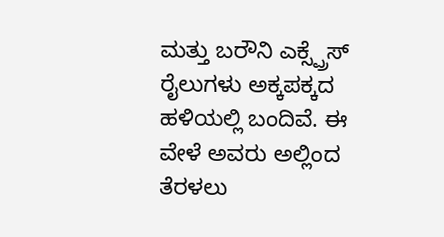ಮತ್ತು ಬರೌನಿ ಎಕ್ಸ್ಪ್ರೆಸ್‌ ರೈಲುಗಳು ಅಕ್ಕಪಕ್ಕದ ಹಳಿಯಲ್ಲಿ ಬಂದಿವೆ. ಈ ವೇಳೆ ಅವರು ಅಲ್ಲಿಂದ ತೆರಳಲು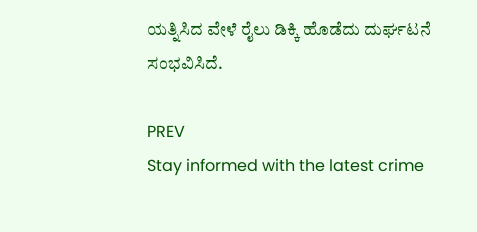ಯತ್ನಿಸಿದ ವೇಳೆ ರೈಲು ಡಿಕ್ಕಿ ಹೊಡೆದು ದುರ್ಘಟನೆ ಸಂಭವಿಸಿದೆ.

PREV
Stay informed with the latest crime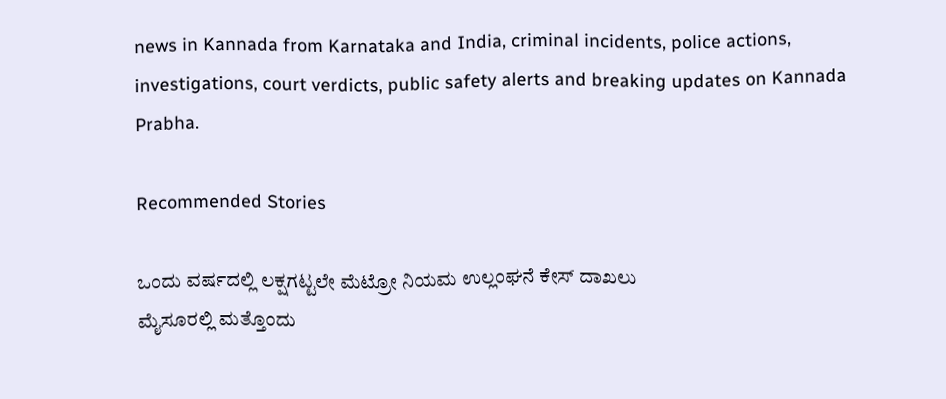news in Kannada from Karnataka and India, criminal incidents, police actions, investigations, court verdicts, public safety alerts and breaking updates on Kannada Prabha.

Recommended Stories

ಒಂದು ವರ್ಷದಲ್ಲಿ ಲಕ್ಷಗಟ್ಟಲೇ ಮೆಟ್ರೋ ನಿಯಮ ಉಲ್ಲಂಘನೆ ಕೇಸ್‌ ದಾಖಲು
ಮೈಸೂರಲ್ಲಿ ಮತ್ತೊಂದು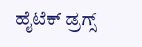ಹೈಟೆಕ್‌ ಡ್ರಗ್ಸ್‌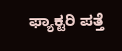ಫ್ಯಾಕ್ಟರಿ ಪತ್ತೆ